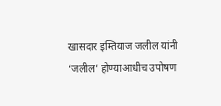खासदार इम्तियाज जलील यांनी ‘जलील’ होण्याआधीच उपोषण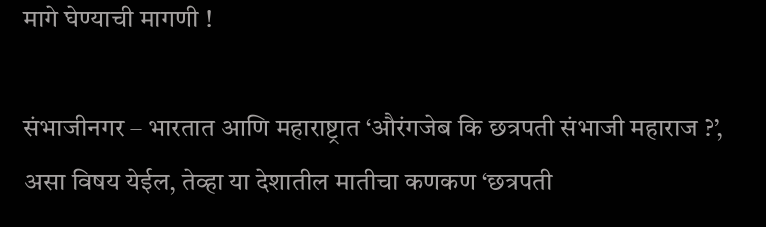मागे घेण्याची मागणी !

संभाजीनगर – भारतात आणि महाराष्ट्रात ‘औरंगजेब कि छत्रपती संभाजी महाराज ?’, असा विषय येईल, तेव्हा या देशातील मातीचा कणकण ‘छत्रपती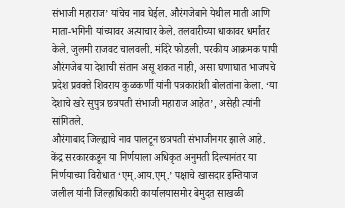संभाजी महाराज’ यांचेच नाव घेईल. औरंगजेबाने येथील माती आणि माता-भगिनी यांच्यावर अत्याचार केले. तलवारीच्या धाकावर धर्मांतर केले. जुलमी राजवट चालवली. मंदिरे फोडली. परकीय आक्रमक पापी औरंगजेब या देशाची संतान असू शकत नाही, असा घणाघात भाजपचे प्रदेश प्रवक्ते शिवराय कुळकर्णी यांनी पत्रकारांशी बोलतांना केला. ‘या देशाचे खरे सुपुत्र छत्रपती संभाजी महाराज आहेत’, असेही त्यांनी सांगितले.
औरंगाबाद जिल्ह्याचे नाव पालटून छत्रपती संभाजीनगर झाले आहे. केंद्र सरकारकडून या निर्णयाला अधिकृत अनुमती दिल्यानंतर या निर्णयाच्या विरोधात ‘एम्.आय.एम्.’ पक्षाचे खासदार इम्तियाज जलील यांनी जिल्हाधिकारी कार्यालयासमोर बेमुदत साखळी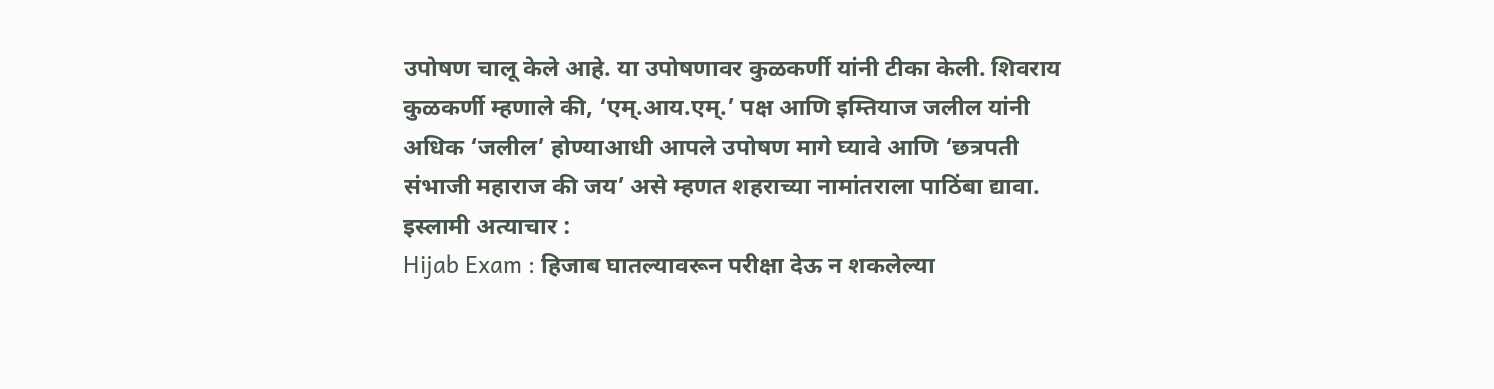उपोषण चालू केले आहे. या उपोषणावर कुळकर्णी यांनी टीका केली. शिवराय कुळकर्णी म्हणाले की, ‘एम्.आय.एम्.’ पक्ष आणि इम्तियाज जलील यांनी अधिक ‘जलील’ होण्याआधी आपले उपोषण मागे घ्यावे आणि ‘छत्रपती संभाजी महाराज की जय’ असे म्हणत शहराच्या नामांतराला पाठिंबा द्यावा.
इस्लामी अत्याचार :
Hijab Exam : हिजाब घातल्यावरून परीक्षा देऊ न शकलेल्या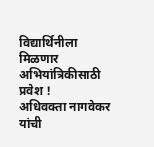विद्यार्थिनीला मिळणार अभियांत्रिकीसाठी प्रवेश !
अधिवक्ता नागवेकर यांची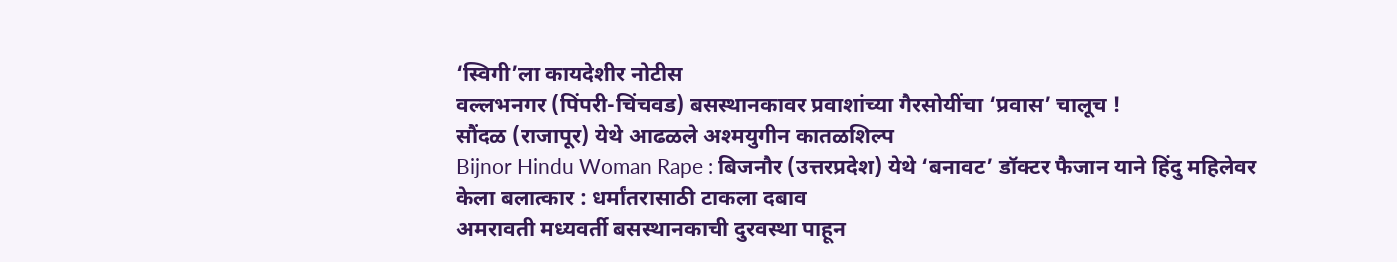‘स्विगी’ला कायदेशीर नोटीस
वल्लभनगर (पिंपरी-चिंचवड) बसस्थानकावर प्रवाशांच्या गैरसोयींचा ‘प्रवास’ चालूच !
सौंदळ (राजापूर) येथे आढळले अश्मयुगीन कातळशिल्प
Bijnor Hindu Woman Rape : बिजनौर (उत्तरप्रदेश) येथे ‘बनावट’ डॉक्टर फैजान याने हिंदु महिलेवर केला बलात्कार : धर्मांतरासाठी टाकला दबाव
अमरावती मध्यवर्ती बसस्थानकाची दुरवस्था पाहून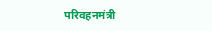परिवहनमंत्री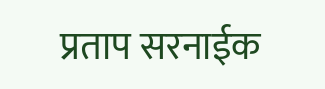प्रताप सरनाईक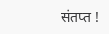संतप्त !